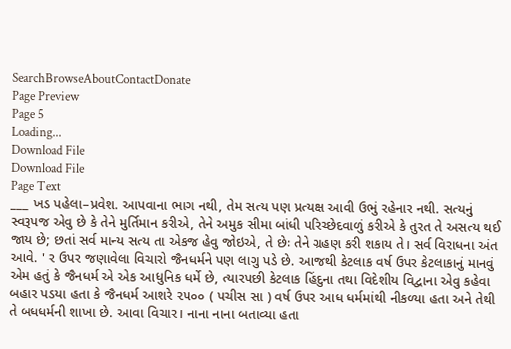SearchBrowseAboutContactDonate
Page Preview
Page 5
Loading...
Download File
Download File
Page Text
___ ખડ પહેલા–પ્રવેશ. આપવાના ભાગ નથી, તેમ સત્ય પણ પ્રત્યક્ષ આવી ઉભું રહેનાર નથી. સત્યનું સ્વરૂપજ એવુ છે કે તેને મુર્તિમાન કરીએ, તેને અમુક સીમા બાંધી પરિચ્છેદવાળું કરીએ કે તુરત તે અસત્ય થઈ જાય છે; છતાં સર્વ માન્ય સત્ય તા એકજ હેવુ જોઇએ, તે છેઃ તેને ગ્રહણ કરી શકાય તે। સર્વ વિરાધના અંત આવે. ' ર ઉપર જણાવેલા વિચારો જૈનધર્મને પણ લાગુ પડે છે. આજથી કેટલાક વર્ષ ઉપર કેટલાકાનું માનવું એમ હતું કે જૈનધર્મ એ એક આધુનિક ધર્મે છે, ત્યારપછી કેટલાક હિંદુના તથા વિદેશીય વિદ્વાના એવુ કહેવા બહાર પડયા હતા કે જૈનધર્મ આશરે ૨૫૦૦ ( પચીસ સા ) વર્ષ ઉપર આધ ધર્મમાંથી નીકળ્યા હતા અને તેથી તે બધધર્મની શાખા છે. આવા વિચાર। નાના નાના બતાવ્યા હતા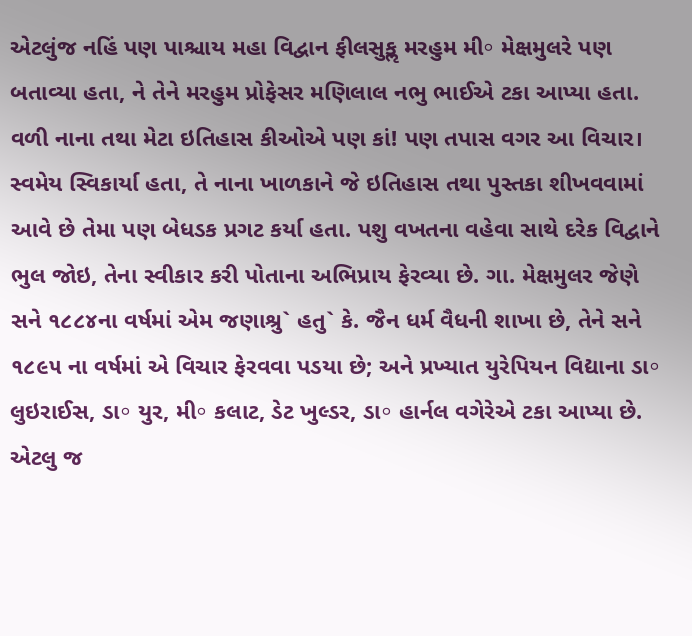એટલુંજ નહિં પણ પાશ્ચાય મહા વિદ્વાન ફીલસુકૢ મરહુમ મી॰ મેક્ષમુલરે પણ બતાવ્યા હતા, ને તેને મરહુમ પ્રોફેસર મણિલાલ નભુ ભાઈએ ટકા આપ્યા હતા. વળી નાના તથા મેટા ઇતિહાસ કીઓએ પણ કાં! પણ તપાસ વગર આ વિચાર। સ્વમેય સ્વિકાર્યા હતા, તે નાના ખાળકાને જે ઇતિહાસ તથા પુસ્તકા શીખવવામાં આવે છે તેમા પણ બેધડક પ્રગટ કર્યા હતા. પશુ વખતના વહેવા સાથે દરેક વિદ્વાને ભુલ જોઇ, તેના સ્વીકાર કરી પોતાના અભિપ્રાય ફેરવ્યા છે. ગા. મેક્ષમુલર જેણે સને ૧૮૮૪ના વર્ષમાં એમ જણાશ્રુ` હતુ` કે. જૈન ધર્મ વૈધની શાખા છે, તેને સને ૧૮૯૫ ના વર્ષમાં એ વિચાર ફેરવવા પડયા છે; અને પ્રખ્યાત યુરેપિયન વિદ્યાના ડા॰ લુઇરાઈસ, ડા॰ યુર, મી॰ કલાટ, ડેટ ખુલ્ડર, ડા॰ હાર્નલ વગેરેએ ટકા આપ્યા છે. એટલુ જ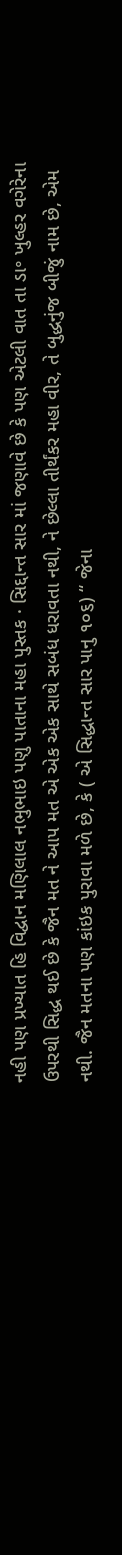નહી પણ પ્રખ્યાત હિ વિદ્વાન મણિલાલ નભુભાઇ પણુ પાતાના મહા પુસ્તક · સિદ્દાન્ત સાર માં જણાવે છે કે પણ એટલી વાત તા ડા॰ ખુલ્હર વગેરેના ઉપરથી સિદ્ધ થઈ છે કે જૈન મત ને આપ મત એ એક એક સાથે સબંધ ધરાવતા નથી, ને છેલ્લા તીર્થંકર મહા વીર, તે બુદ્ધનુંજ બીજું નામ છે, એમ નથી. જૈન મતના પણ કાંઇક પુરાવા મળે છે, કે ( એ સિદ્ધાન્ત સાર પાનુ ૧૦૬) “ જેના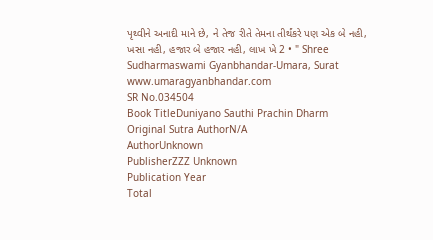પૃથ્વીને અનાદી માને છે, ને તેજ રીતે તેમના તીર્થંકરે પણ એક બે નહી, ખસા નહી, હજાર બે હજાર નહી, લાખ ખે 2 • " Shree Sudharmaswami Gyanbhandar-Umara, Surat www.umaragyanbhandar.com
SR No.034504
Book TitleDuniyano Sauthi Prachin Dharm
Original Sutra AuthorN/A
AuthorUnknown
PublisherZZZ Unknown
Publication Year
Total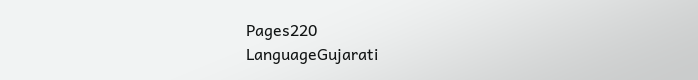Pages220
LanguageGujarati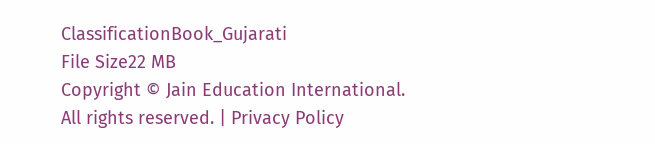ClassificationBook_Gujarati
File Size22 MB
Copyright © Jain Education International. All rights reserved. | Privacy Policy